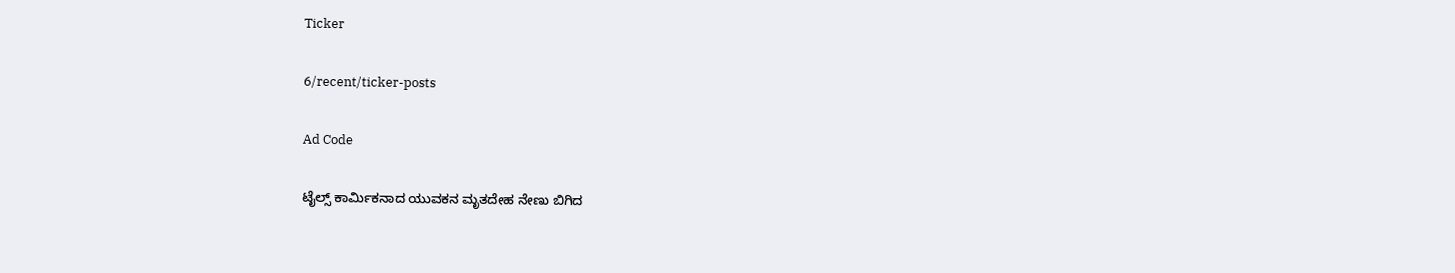Ticker

6/recent/ticker-posts

Ad Code

ಟೈಲ್ಸ್ ಕಾರ್ಮಿಕನಾದ ಯುವಕನ ಮೃತದೇಹ ನೇಣು ಬಿಗಿದ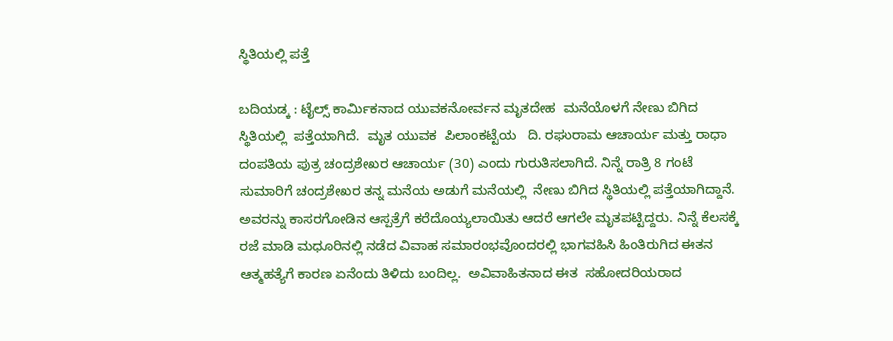ಸ್ಥಿತಿಯಲ್ಲಿ ಪತ್ತೆ

ಬದಿಯಡ್ಕ : ಟೈಲ್ಸ್ ಕಾರ್ಮಿಕನಾದ ಯುವಕನೋರ್ವನ ಮೃತದೇಹ  ಮನೆಯೊಳಗೆ ನೇಣು ಬಿಗಿದ ಸ್ಥಿತಿಯಲ್ಲಿ  ಪತ್ತೆಯಾಗಿದೆ.  ಮೃತ ಯುವಕ  ಪಿಲಾಂಕಟ್ಟೆಯ   ದಿ. ರಘುರಾಮ ಆಚಾರ್ಯ ಮತ್ತು ರಾಧಾ ದಂಪತಿಯ ಪುತ್ರ ಚಂದ್ರಶೇಖರ ಆಚಾರ್ಯ (30) ಎಂದು ಗುರುತಿಸಲಾಗಿದೆ. ನಿನ್ನೆ ರಾತ್ರಿ 8 ಗಂಟೆ ಸುಮಾರಿಗೆ ಚಂದ್ರಶೇಖರ ತನ್ನ ಮನೆಯ ಅಡುಗೆ ಮನೆಯಲ್ಲಿ  ನೇಣು ಬಿಗಿದ ಸ್ಥಿತಿಯಲ್ಲಿ ಪತ್ತೆಯಾಗಿದ್ದಾನೆ. ಅವರನ್ನು ಕಾಸರಗೋಡಿನ ಆಸ್ಪತ್ರೆಗೆ ಕರೆದೊಯ್ಯಲಾಯಿತು ಆದರೆ ಆಗಲೇ ಮೃತಪಟ್ಟಿದ್ದರು. ನಿನ್ನೆ ಕೆಲಸಕ್ಕೆ ರಜೆ ಮಾಡಿ ಮಧೂರಿನಲ್ಲಿ ನಡೆದ ವಿವಾಹ ಸಮಾರಂಭವೊಂದರಲ್ಲಿ ಭಾಗವಹಿಸಿ ಹಿಂತಿರುಗಿದ ಈತನ ಆತ್ಮಹತ್ಯೆಗೆ ಕಾರಣ ಏನೆಂದು ತಿಳಿದು ಬಂದಿಲ್ಲ.  ಅವಿವಾಹಿತನಾದ ಈತ  ಸಹೋದರಿಯರಾದ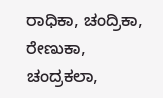ರಾಧಿಕಾ, ಚಂದ್ರಿಕಾ, ರೇಣುಕಾ, ಚಂದ್ರಕಲಾ,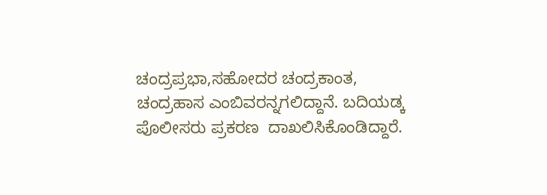ಚಂದ್ರಪ್ರಭಾ,ಸಹೋದರ ಚಂದ್ರಕಾಂತ, ಚಂದ್ರಹಾಸ ಎಂಬಿವರನ್ನಗಲಿದ್ದಾನೆ. ಬದಿಯಡ್ಕ ಪೊಲೀಸರು ಪ್ರಕರಣ  ದಾಖಲಿಸಿಕೊಂಡಿದ್ದಾರೆ.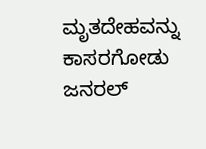ಮೃತದೇಹವನ್ನು  ಕಾಸರಗೋಡು ಜನರಲ್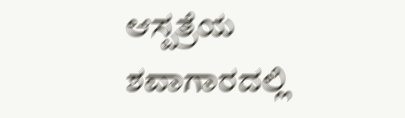ಆಸ್ಪತ್ರೆಯ ಶವಾಗಾರದಲ್ಲಿ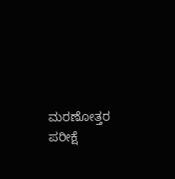ಮರಣೋತ್ತರ ಪರೀಕ್ಷೆ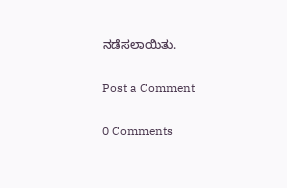ನಡೆಸಲಾಯಿತು.

Post a Comment

0 Comments